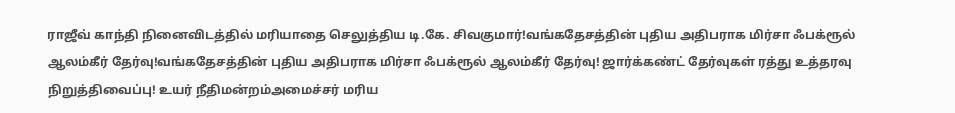ராஜீவ் காந்தி நினைவிடத்தில் மரியாதை செலுத்திய டி.கே. சிவகுமார்!வங்கதேசத்தின் புதிய அதிபராக மிர்சா ஃபக்ரூல் ஆலம்கீர் தேர்வு!வங்கதேசத்தின் புதிய அதிபராக மிர்சா ஃபக்ரூல் ஆலம்கீர் தேர்வு! ஜார்க்கண்ட் தேர்வுகள் ரத்து உத்தரவு நிறுத்திவைப்பு! உயர் நீதிமன்றம்அமைச்சர் மரிய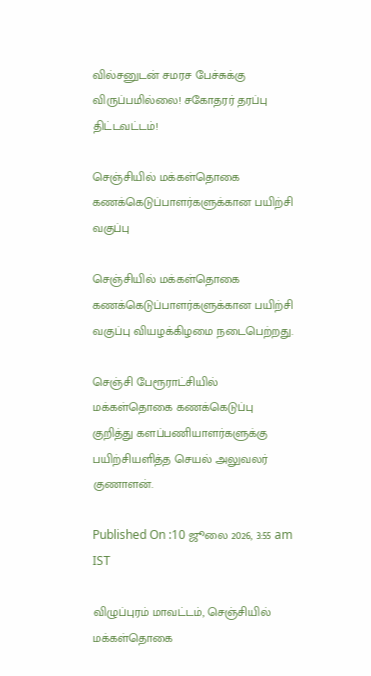வில்சனுடன் சமரச பேச்சுக்கு விருப்பமில்லை! சகோதரர் தரப்பு திட்டவட்டம்!

செஞ்சியில் மக்கள்தொகை கணக்கெடுப்பாளர்களுக்கான பயிற்சி வகுப்பு

செஞ்சியில் மக்கள்தொகை கணக்கெடுப்பாளர்களுக்கான பயிற்சி வகுப்பு வியழக்கிழமை நடைபெற்றது.

செஞ்சி பேரூராட்சியில் மக்கள்தொகை கணக்கெடுப்பு குறித்து களப்பணியாளர்களுக்கு பயிற்சியளித்த செயல் அலுவலர் குணாளன்.

Published On :10 ஜூலை 2026, 3:55 am IST

விழுப்புரம் மாவட்டம், செஞ்சியில் மக்கள்தொகை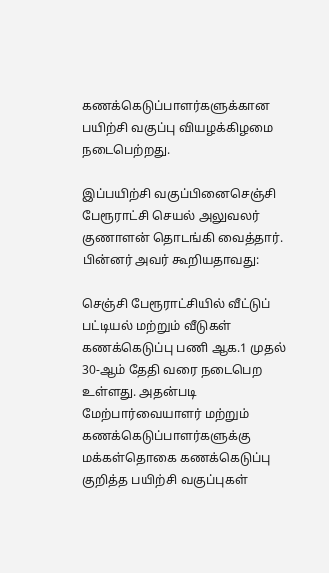கணக்கெடுப்பாளர்களுக்கான பயிற்சி வகுப்பு வியழக்கிழமை நடைபெற்றது.

இப்பயிற்சி வகுப்பினைசெஞ்சி பேரூராட்சி செயல் அலுவலர் குணாளன் தொடங்கி வைத்தார். பின்னர் அவர் கூறியதாவது:

செஞ்சி பேரூராட்சியில் வீட்டுப் பட்டியல் மற்றும் வீடுகள் கணக்கெடுப்பு பணி ஆக.1 முதல் 30-ஆம் தேதி வரை நடைபெற உள்ளது. அதன்படி மேற்பார்வையாளர் மற்றும் கணக்கெடுப்பாளர்களுக்கு மக்கள்தொகை கணக்கெடுப்பு குறித்த பயிற்சி வகுப்புகள்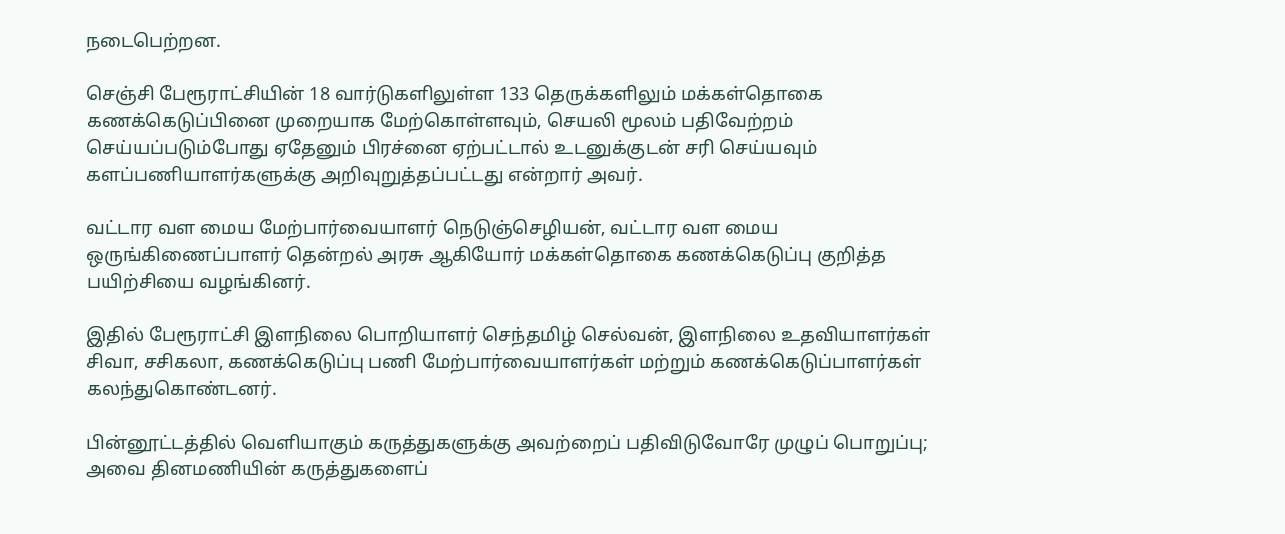நடைபெற்றன.

செஞ்சி பேரூராட்சியின் 18 வார்டுகளிலுள்ள 133 தெருக்களிலும் மக்கள்தொகை கணக்கெடுப்பினை முறையாக மேற்கொள்ளவும், செயலி மூலம் பதிவேற்றம் செய்யப்படும்போது ஏதேனும் பிரச்னை ஏற்பட்டால் உடனுக்குடன் சரி செய்யவும் களப்பணியாளர்களுக்கு அறிவுறுத்தப்பட்டது என்றார் அவர்.

வட்டார வள மைய மேற்பார்வையாளர் நெடுஞ்செழியன், வட்டார வள மைய ஒருங்கிணைப்பாளர் தென்றல் அரசு ஆகியோர் மக்கள்தொகை கணக்கெடுப்பு குறித்த பயிற்சியை வழங்கினர்.

இதில் பேரூராட்சி இளநிலை பொறியாளர் செந்தமிழ் செல்வன், இளநிலை உதவியாளர்கள் சிவா, சசிகலா, கணக்கெடுப்பு பணி மேற்பார்வையாளர்கள் மற்றும் கணக்கெடுப்பாளர்கள் கலந்துகொண்டனர்.

பின்னூட்டத்தில் வெளியாகும் கருத்துகளுக்கு அவற்றைப் பதிவிடுவோரே முழுப் பொறுப்பு; அவை தினமணியின் கருத்துகளைப்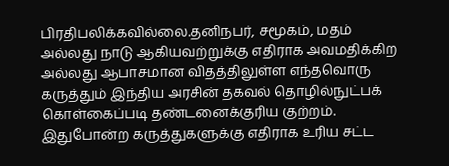பிரதிபலிக்கவில்லை.தனிநபர், சமூகம், மதம் அல்லது நாடு ஆகியவற்றுக்கு எதிராக அவமதிக்கிற அல்லது ஆபாசமான விதத்திலுள்ள எந்தவொரு கருத்தும் இந்திய அரசின் தகவல் தொழில்நுட்பக் கொள்கைப்படி தண்டனைக்குரிய குற்றம். இதுபோன்ற கருத்துகளுக்கு எதிராக உரிய சட்ட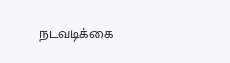நடவடிக்கை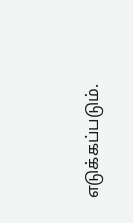எடுக்கப்படும்.